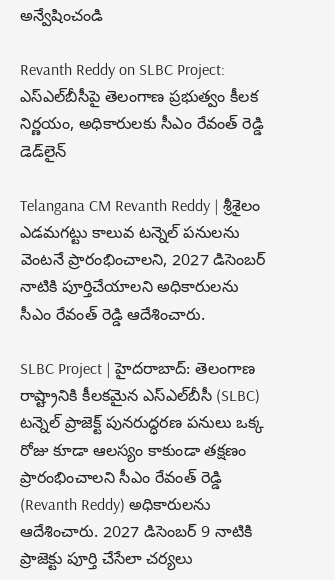అన్వేషించండి

Revanth Reddy on SLBC Project: ఎస్‌ఎల్‌బీసీపై తెలంగాణ ప్రభుత్వం కీలక నిర్ణయం, అధికారులకు సీఎం రేవంత్ రెడ్డి డెడ్‌లైన్

Telangana CM Revanth Reddy | శ్రీశైలం ఎడమగట్టు కాలువ టన్నెల్ పనులను వెంటనే ప్రారంభించాలని, 2027 డిసెంబర్ నాటికి పూర్తిచేయాలని అధికారులను సీఎం రేవంత్ రెడ్డి ఆదేశించారు.

SLBC Project | హైదరాబాద్: తెలంగాణ రాష్ట్రానికి కీలకమైన ఎస్‌ఎల్‌బీసీ (SLBC) టన్నెల్ ప్రాజెక్ట్ పునరుద్ధరణ పనులు ఒక్క రోజు కూడా ఆలస్యం కాకుండా తక్షణం ప్రారంభించాలని సీఎం రేవంత్ రెడ్డి (Revanth Reddy) అధికారులను ఆదేశించారు. 2027 డిసెంబర్ 9 నాటికి ప్రాజెక్టు పూర్తి చేసేలా చర్యలు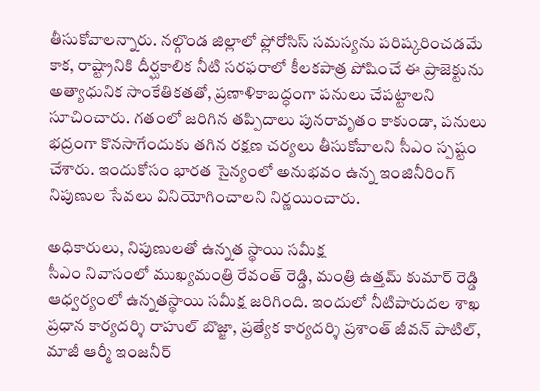తీసుకోవాలన్నారు. నల్గొండ జిల్లాలో ఫ్లోరోసిస్ సమస్యను పరిష్కరించడమే కాక, రాష్ట్రానికి దీర్ఘకాలిక నీటి సరఫరాలో కీలకపాత్ర పోషించే ఈ ప్రాజెక్టును అత్యాధునిక సాంకేతికతతో, ప్రణాళికాబద్ధంగా పనులు చేపట్టాలని సూచించారు. గతంలో జరిగిన తప్పిదాలు పునరావృతం కాకుండా, పనులు భద్రంగా కొనసాగేందుకు తగిన రక్షణ చర్యలు తీసుకోవాలని సీఎం స్పష్టం చేశారు. ఇందుకోసం భారత సైన్యంలో అనుభవం ఉన్న ఇంజినీరింగ్ నిపుణుల సేవలు వినియోగించాలని నిర్ణయించారు.

అధికారులు, నిపుణులతో ఉన్నత స్థాయి సమీక్ష
సీఎం నివాసంలో ముఖ్యమంత్రి రేవంత్ రెడ్డి, మంత్రి ఉత్తమ్ కుమార్ రెడ్డి ఆధ్వర్యంలో ఉన్నతస్థాయి సమీక్ష జరిగింది. ఇందులో నీటిపారుదల శాఖ ప్రధాన కార్యదర్శి రాహుల్ బొజ్జా, ప్రత్యేక కార్యదర్శి ప్రశాంత్ జీవన్ పాటిల్, మాజీ ఆర్మీ ఇంజనీర్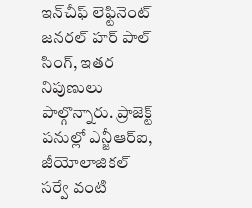ఇన్‌చీఫ్ లెఫ్టినెంట్ జనరల్ హర్ పాల్ సింగ్, ఇతర నిపుణులు పాల్గొన్నారు. ప్రాజెక్ట్ పనుల్లో ఎన్జీఆర్ఐ, జీయోలాజికల్ సర్వే వంటి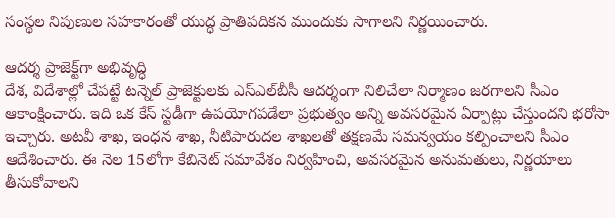సంస్థల నిపుణుల సహకారంతో యుద్ధ ప్రాతిపదికన ముందుకు సాగాలని నిర్ణయించారు.

ఆదర్శ ప్రాజెక్ట్‌గా అభివృద్ధి
దేశ, విదేశాల్లో చేపట్టే టన్నెల్ ప్రాజెక్టులకు ఎస్‌ఎల్‌బీసీ ఆదర్శంగా నిలిచేలా నిర్మాణం జరగాలని సీఎం ఆకాంక్షించారు. ఇది ఒక కేస్ స్టడీగా ఉపయోగపడేలా ప్రభుత్వం అన్ని అవసరమైన ఏర్పాట్లు చేస్తుందని భరోసా ఇచ్చారు. అటవీ శాఖ, ఇంధన శాఖ, నీటిపారుదల శాఖలతో తక్షణమే సమన్వయం కల్పించాలని సీఎం ఆదేశించారు. ఈ నెల 15లోగా కేబినెట్ సమావేశం నిర్వహించి, అవసరమైన అనుమతులు, నిర్ణయాలు తీసుకోవాలని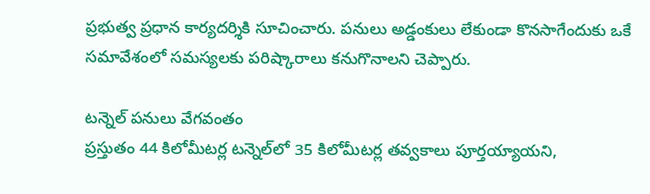ప్రభుత్వ ప్రధాన కార్యదర్శికి సూచించారు. పనులు అడ్డంకులు లేకుండా కొనసాగేందుకు ఒకే సమావేశంలో సమస్యలకు పరిష్కారాలు కనుగొనాలని చెప్పారు.

టన్నెల్ పనులు వేగవంతం
ప్రస్తుతం 44 కిలోమీటర్ల టన్నెల్‌లో 35 కిలోమీటర్ల తవ్వకాలు పూర్తయ్యాయని,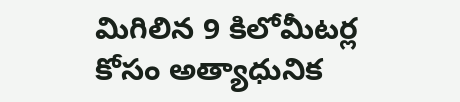మిగిలిన 9 కిలోమీటర్ల కోసం అత్యాధునిక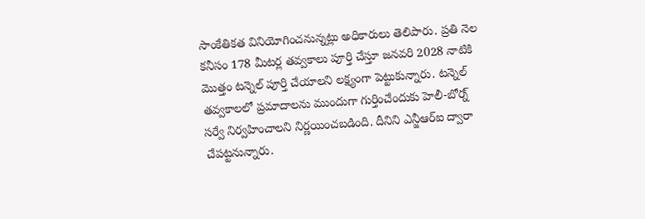సాంకేతికత వినియోగించనున్నట్లు అధికారులు తెలిపారు. ప్రతి నెల కనీసం 178 మీటర్ల తవ్వకాలు పూర్తి చేస్తూ జనవరి 2028 నాటికి మొత్తం టన్నెల్ పూర్తి చేయాలని లక్ష్యంగా పెట్టుకున్నారు. టన్నెల్ తవ్వకాలలో ప్రమాదాలను ముందుగా గుర్తించేందుకు హెలీ-బోర్న్ సర్వే నిర్వహించాలని నిర్ణయించబడింది. దీనిని ఎన్జీఆర్ఐ ద్వారా చేపట్టనున్నారు.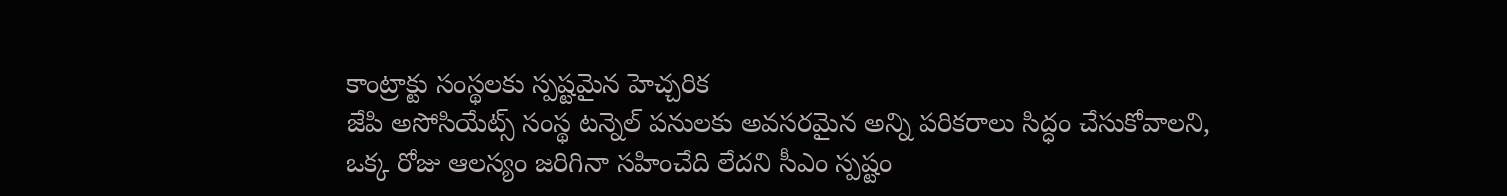కాంట్రాక్టు సంస్థలకు స్పష్టమైన హెచ్చరిక
జేపి అసోసియేట్స్ సంస్థ టన్నెల్ పనులకు అవసరమైన అన్ని పరికరాలు సిద్ధం చేసుకోవాలని, ఒక్క రోజు ఆలస్యం జరిగినా సహించేది లేదని సీఎం స్పష్టం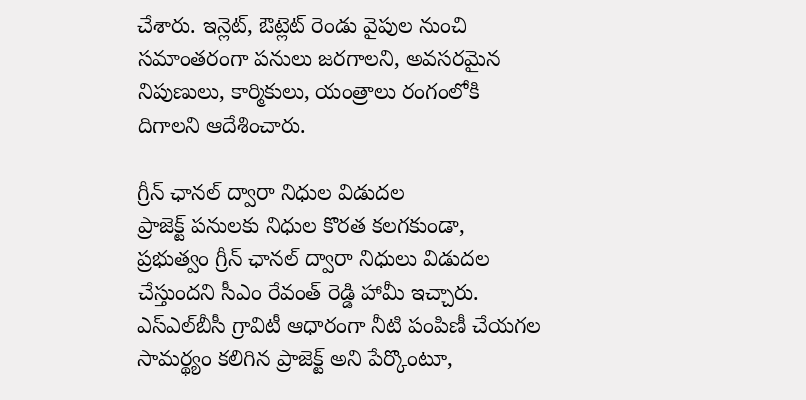చేశారు. ఇన్లెట్, ఔట్లెట్ రెండు వైపుల నుంచి సమాంతరంగా పనులు జరగాలని, అవసరమైన నిపుణులు, కార్మికులు, యంత్రాలు రంగంలోకి దిగాలని ఆదేశించారు.

గ్రీన్ ఛానల్ ద్వారా నిధుల విడుదల
ప్రాజెక్ట్ పనులకు నిధుల కొరత కలగకుండా, ప్రభుత్వం గ్రీన్ ఛానల్ ద్వారా నిధులు విడుదల చేస్తుందని సీఎం రేవంత్ రెడ్డి హామీ ఇచ్చారు. ఎస్‌ఎల్‌బీసీ గ్రావిటీ ఆధారంగా నీటి పంపిణీ చేయగల సామర్థ్యం కలిగిన ప్రాజెక్ట్ అని పేర్కొంటూ,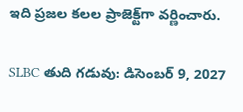ఇది ప్రజల కలల ప్రాజెక్ట్‌గా వర్ణించారు.

SLBC తుది గడువు: డిసెంబర్ 9, 2027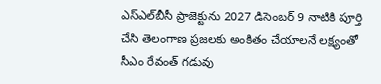ఎస్‌ఎల్‌బీసీ ప్రాజెక్టును 2027 డిసెంబర్ 9 నాటికి పూర్తి చేసి తెలంగాణ ప్రజలకు అంకితం చేయాలనే లక్ష్యంతో సీఎం రేవంత్ గడువు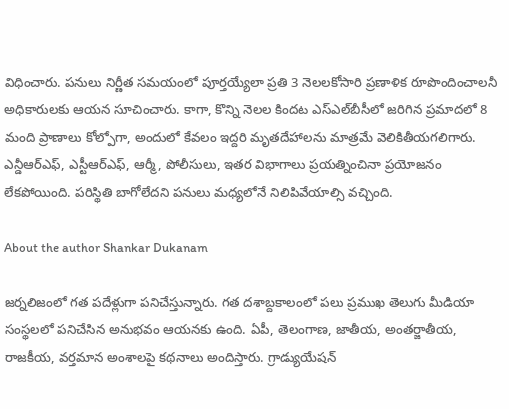విధించారు. పనులు నిర్ణీత సమయంలో పూర్తయ్యేలా ప్రతి 3 నెలలకోసారి ప్రణాళిక రూపొందించాలనీ అధికారులకు ఆయన సూచించారు. కాగా, కొన్ని నెలల కిందట ఎస్‌ఎల్‌బీసీలో జరిగిన ప్రమాదలో 8 మంది ప్రాణాలు కోల్పోగా, అందులో కేవలం ఇద్దరి మృతదేహాలను మాత్రమే వెలికితీయగలిగారు. ఎన్డీఆర్ఎఫ్, ఎస్టీఆర్ఎఫ్, ఆర్మీ, పోలీసులు, ఇతర విభాగాలు ప్రయత్నించినా ప్రయోజనం లేకపోయింది. పరిస్థితి బాగోలేదని పనులు మధ్యలోనే నిలిపివేయాల్సి వచ్చింది.

About the author Shankar Dukanam

జర్నలిజంలో గత పదేళ్లుగా పనిచేస్తున్నారు. గత దశాబ్దకాలంలో పలు ప్రముఖ తెలుగు మీడియా సంస్థలలో పనిచేసిన అనుభవం ఆయనకు ఉంది. ఏపీ, తెలంగాణ, జాతీయ, అంతర్జాతీయ, రాజకీయ, వర్తమాన అంశాలపై కథనాలు అందిస్తారు. గ్రాడ్యుయేషన్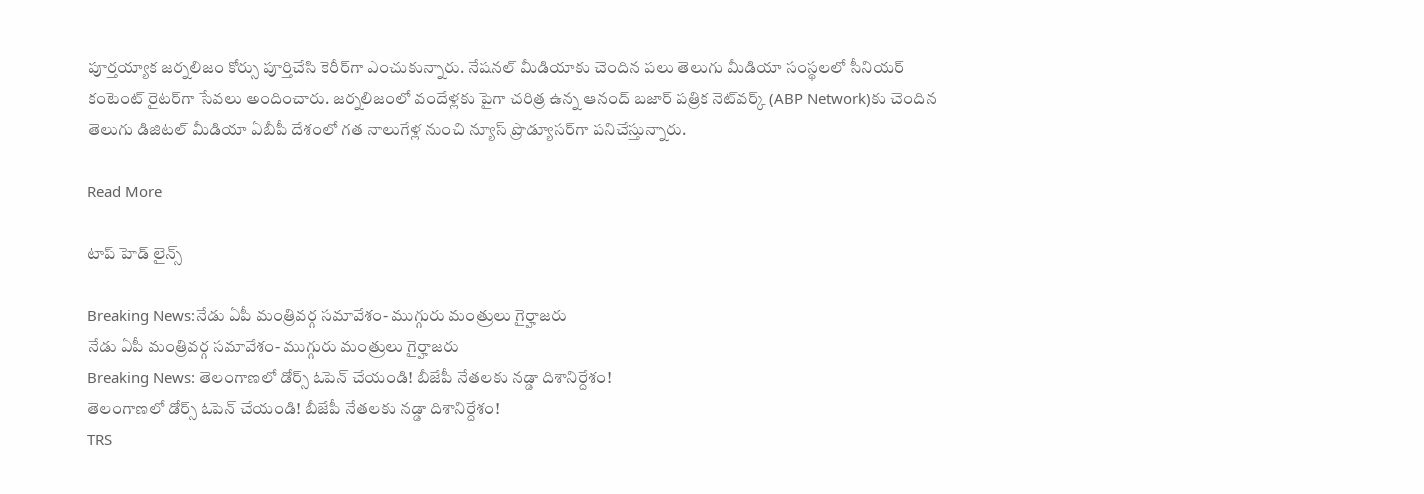పూర్తయ్యాక జర్నలిజం కోర్సు పూర్తిచేసి కెరీర్‌గా ఎంచుకున్నారు. నేషనల్ మీడియాకు చెందిన పలు తెలుగు మీడియా సంస్థలలో సీనియర్ కంటెంట్ రైటర్‌గా సేవలు అందించారు. జర్నలిజంలో వందేళ్లకు పైగా చరిత్ర ఉన్న ఆనంద్ బజార్ పత్రిక నెట్‌వర్క్ (ABP Network)కు చెందిన తెలుగు డిజిటల్ మీడియా ఏబీపీ దేశంలో గత నాలుగేళ్ల నుంచి న్యూస్ ప్రొడ్యూసర్‌గా పనిచేస్తున్నారు.

Read More

టాప్ హెడ్ లైన్స్

Breaking News:నేడు ఏపీ మంత్రివర్గ సమావేశం- ముగ్గురు మంత్రులు గైర్హాజరు
నేడు ఏపీ మంత్రివర్గ సమావేశం- ముగ్గురు మంత్రులు గైర్హాజరు
Breaking News: తెలంగాణలో డోర్స్ ఓపెన్ చేయండి! బీజేపీ నేతలకు నడ్డా దిశానిర్దేశం!
తెలంగాణలో డోర్స్ ఓపెన్ చేయండి! బీజేపీ నేతలకు నడ్డా దిశానిర్దేశం!
TRS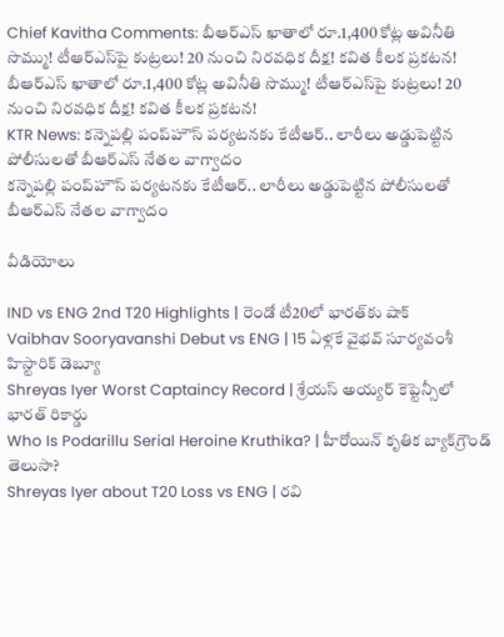Chief Kavitha Comments: బీఆర్ఎస్ ఖాతాలో రూ.1,400 కోట్ల అవినీతి సొమ్ము! టీఆర్‌ఎస్‌పై కుట్రలు! 20 నుంచి నిరవధిక దీక్ష! కవిత కీలక ప్రకటన!
బీఆర్ఎస్ ఖాతాలో రూ.1,400 కోట్ల అవినీతి సొమ్ము! టీఆర్‌ఎస్‌పై కుట్రలు! 20 నుంచి నిరవధిక దీక్ష! కవిత కీలక ప్రకటన!
KTR News: కన్నెపల్లి పంప్‌హౌస్‌ పర్యటనకు కేటీఆర్‌.. లారీలు అడ్డుపెట్టిన పోలీసులతో బీఆర్ఎస్ నేతల వాగ్వాదం
కన్నెపల్లి పంప్‌హౌస్‌ పర్యటనకు కేటీఆర్‌.. లారీలు అడ్డుపెట్టిన పోలీసులతో బీఆర్ఎస్ నేతల వాగ్వాదం

వీడియోలు

IND vs ENG 2nd T20 Highlights | రెండో టీ20లో భారత్‌కు షాక్
Vaibhav Sooryavanshi Debut vs ENG | 15 ఏళ్లకే వైభవ్ సూర్యవంశీ హిస్టారిక్ డెబ్యూ
Shreyas Iyer Worst Captaincy Record | శ్రేయస్ అయ్యర్ కెప్టెన్సీలో భారత్ రికార్డు
Who Is Podarillu Serial Heroine Kruthika? | హీరోయిన్ కృతిక బ్యాక్‌గ్రౌండ్ తెలుసా?
Shreyas Iyer about T20 Loss vs ENG | రవి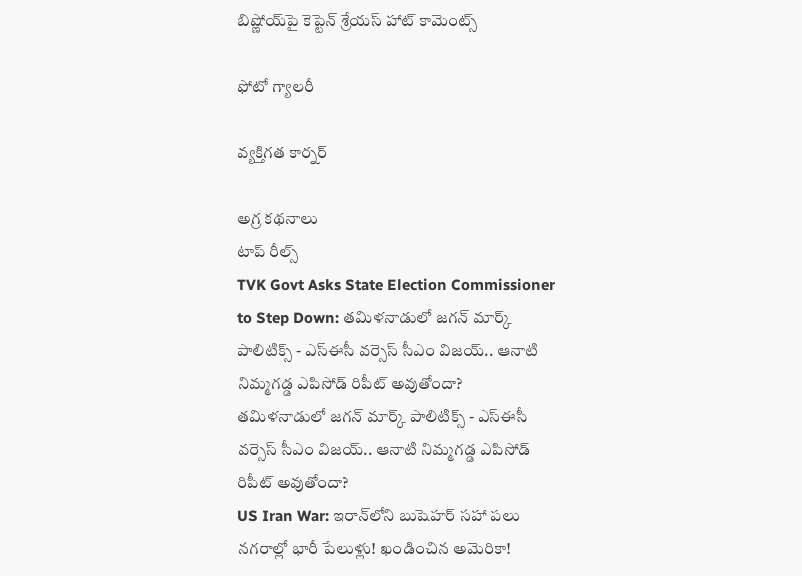బిష్ణోయ్‌పై కెప్టెన్ శ్రేయస్ హాట్ కామెంట్స్

ఫోటో గ్యాలరీ

వ్యక్తిగత కార్నర్

అగ్ర కథనాలు
టాప్ రీల్స్
TVK Govt Asks State Election Commissioner to Step Down: తమిళనాడులో జగన్ మార్క్ పాలిటిక్స్ - ఎస్ఈసీ వర్సెస్ సీఎం విజయ్.. ఆనాటి నిమ్మగడ్డ ఎపిసోడ్ రిపీట్ అవుతోందా?
తమిళనాడులో జగన్ మార్క్ పాలిటిక్స్ - ఎస్ఈసీ వర్సెస్ సీఎం విజయ్.. ఆనాటి నిమ్మగడ్డ ఎపిసోడ్ రిపీట్ అవుతోందా?
US Iran War: ఇరాన్‌లోని బుషెహర్‌ సహా పలు నగరాల్లో భారీ పేలుళ్లు! ఖండించిన అమెరికా!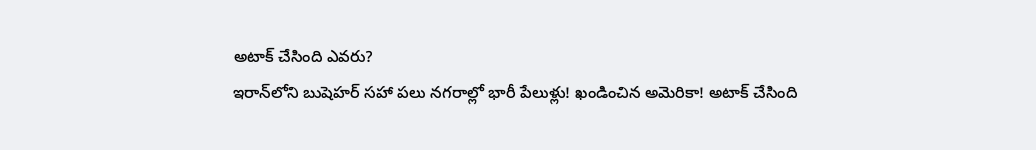అటాక్ చేసింది ఎవరు?
ఇరాన్‌లోని బుషెహర్‌ సహా పలు నగరాల్లో భారీ పేలుళ్లు! ఖండించిన అమెరికా! అటాక్ చేసింది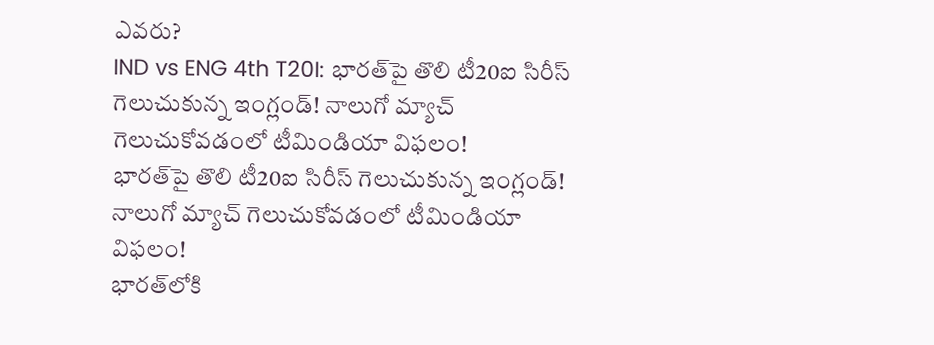ఎవరు?
IND vs ENG 4th T20I: భారత్‌పై తొలి టీ20ఐ సిరీస్‌ గెలుచుకున్న ఇంగ్లండ్! నాలుగో మ్యాచ్‌ గెలుచుకోవడంలో టీమిండియా విఫలం!
భారత్‌పై తొలి టీ20ఐ సిరీస్‌ గెలుచుకున్న ఇంగ్లండ్! నాలుగో మ్యాచ్‌ గెలుచుకోవడంలో టీమిండియా విఫలం!
భారత్‌లోకి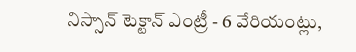నిస్సాన్ టెక్టాన్ ఎంట్రీ - 6 వేరియంట్లు,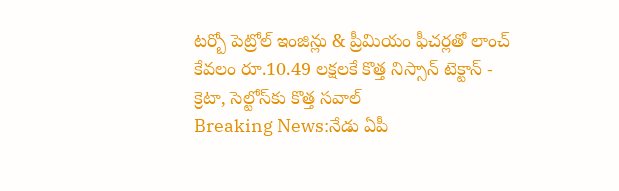టర్బో పెట్రోల్ ఇంజిన్లు & ప్రీమియం ఫీచర్లతో లాంచ్‌
కేవలం రూ.10.49 లక్షలకే కొత్త నిస్సాన్ టెక్టాన్ - క్రెటా, సెల్టోస్‌కు కొత్త సవాల్
Breaking News:నేడు ఏపీ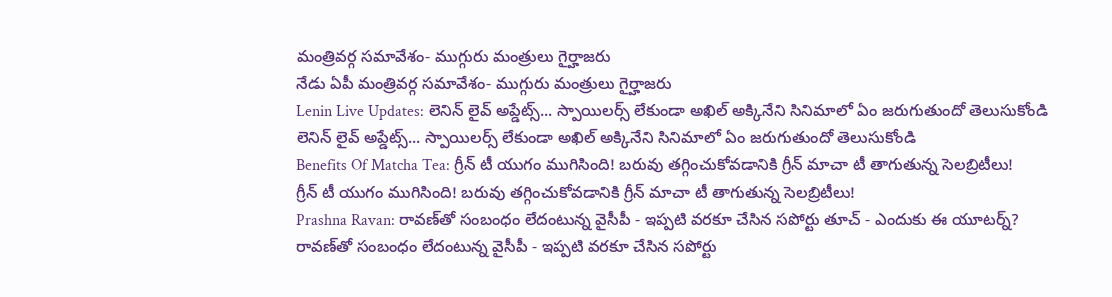మంత్రివర్గ సమావేశం- ముగ్గురు మంత్రులు గైర్హాజరు
నేడు ఏపీ మంత్రివర్గ సమావేశం- ముగ్గురు మంత్రులు గైర్హాజరు
Lenin Live Updates: లెనిన్ లైవ్ అప్డేట్స్... స్పాయిలర్స్ లేకుండా అఖిల్ అక్కినేని సినిమాలో ఏం జరుగుతుందో తెలుసుకోండి
లెనిన్ లైవ్ అప్డేట్స్... స్పాయిలర్స్ లేకుండా అఖిల్ అక్కినేని సినిమాలో ఏం జరుగుతుందో తెలుసుకోండి
Benefits Of Matcha Tea: గ్రీన్ టీ యుగం ముగిసింది! బరువు తగ్గించుకోవడానికి గ్రీన్ మాచా టీ తాగుతున్న సెలబ్రిటీలు!
గ్రీన్ టీ యుగం ముగిసింది! బరువు తగ్గించుకోవడానికి గ్రీన్ మాచా టీ తాగుతున్న సెలబ్రిటీలు!
Prashna Ravan: రావణ్‌తో సంబంధం లేదంటున్న వైసీపీ - ఇప్పటి వరకూ చేసిన సపోర్టు తూచ్ - ఎందుకు ఈ యూటర్న్?
రావణ్‌తో సంబంధం లేదంటున్న వైసీపీ - ఇప్పటి వరకూ చేసిన సపోర్టు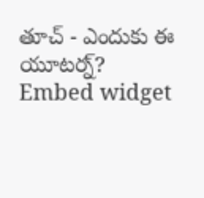తూచ్ - ఎందుకు ఈ యూటర్న్?
Embed widget